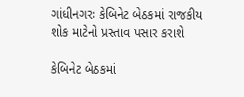ગાંધીનગરઃ કેબિનેટ બેઠકમાં રાજકીય શોક માટેનો પ્રસ્તાવ પસાર કરાશે

કેબિનેટ બેઠકમાં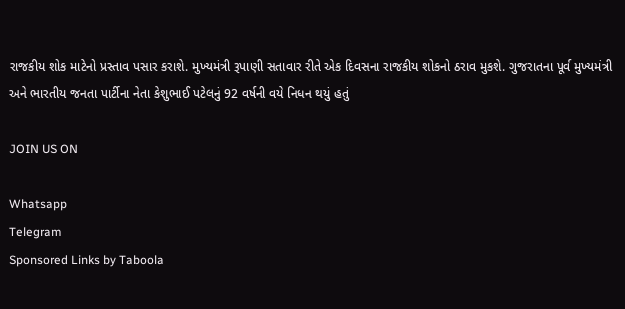રાજકીય શોક માટેનો પ્રસ્તાવ પસાર કરાશે. મુખ્યમંત્રી રૂપાણી સતાવાર રીતે એક દિવસના રાજકીય શોકનો ઠરાવ મુકશે. ગુજરાતના પૂર્વ મુખ્યમંત્રી અને ભારતીય જનતા પાર્ટીના નેતા કેશુભાઈ પટેલનું 92 વર્ષની વયે નિધન થયું હતું

JOIN US ON

Whatsapp
Telegram
Sponsored Links by Taboola